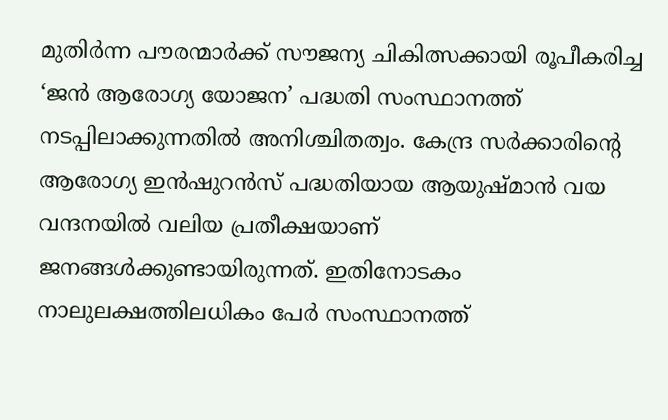മുതിർന്ന പൗരന്മാർക്ക് സൗജന്യ ചികിത്സക്കായി രൂപീകരിച്ച ‘ജൻ ആരോഗ്യ യോജന’ പദ്ധതി സംസ്ഥാനത്ത് നടപ്പിലാക്കുന്നതില്‍ അനിശ്ചിതത്വം. കേന്ദ്ര സർക്കാരിന്റെ ആരോഗ്യ ഇൻഷുറൻസ് പദ്ധതിയായ ആയുഷ്‌മാൻ വയ വന്ദനയില്‍ വലിയ പ്രതീക്ഷയാണ് ജനങ്ങള്‍ക്കുണ്ടായിരുന്നത്. ഇതിനോടകം നാലുലക്ഷത്തിലധികം പേർ സംസ്ഥാനത്ത്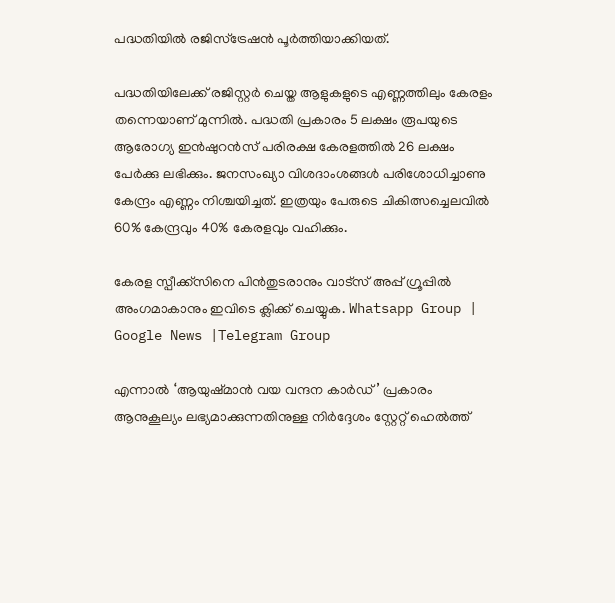പദ്ധതിയില്‍ രജിസ്ട്രേഷൻ പൂർത്തിയാക്കിയത്.

പദ്ധതിയിലേക്ക് രജിസ്റ്റർ ചെയ്ത ആളുകളുടെ എണ്ണത്തിലും കേരളം തന്നെയാണ് മുന്നില്‍. പദ്ധതി പ്രകാരം 5 ലക്ഷം രൂപയുടെ ആരോഗ്യ ഇൻഷുറൻസ് പരിരക്ഷ കേരളത്തില്‍ 26 ലക്ഷം പേർക്കു ലഭിക്കും. ജനസംഖ്യാ വിശദാംശങ്ങള്‍ പരിശോധിച്ചാണു കേന്ദ്രം എണ്ണം നിശ്ചയിച്ചത്. ഇത്രയും പേരുടെ ചികിത്സച്ചെലവില്‍ 60% കേന്ദ്രവും 40% കേരളവും വഹിക്കും.

കേരള സ്പീക്ക്സിനെ പിൻതുടരാനും വാട്സ് അപ്പ് ഗ്രൂപ്പിൽ അംഗമാകാനും ഇവിടെ ക്ലിക്ക് ചെയ്യുക. Whatsapp Group | Google News |Telegram Group

എന്നാല്‍ ‘ആയുഷ്‌മാൻ വയ വന്ദന കാർഡ്’ പ്രകാരം ആനുകൂല്യം ലഭ്യമാക്കുന്നതിനുള്ള നിർദ്ദേശം സ്റ്റേറ്റ് ഹെല്‍ത്ത്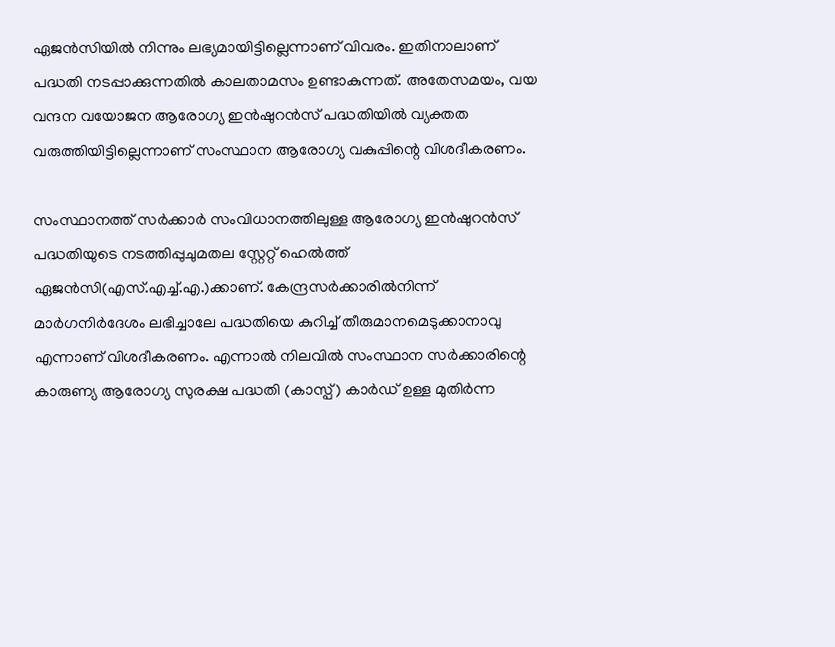ഏജൻസിയില്‍ നിന്നും ലഭ്യമായിട്ടില്ലെന്നാണ് വിവരം. ഇതിനാലാണ് പദ്ധതി നടപ്പാക്കുന്നതില്‍ കാലതാമസം ഉണ്ടാകുന്നത്. അതേസമയം, വയ വന്ദന വയോജന ആരോഗ്യ ഇൻഷുറൻസ്‌ പദ്ധതിയില്‍ വ്യക്തത വരുത്തിയിട്ടില്ലെന്നാണ് സംസ്ഥാന ആരോഗ്യ വകുപ്പിന്റെ വിശദീകരണം.

സംസ്ഥാനത്ത് സര്‍ക്കാര്‍ സംവിധാനത്തിലുള്ള ആരോഗ്യ ഇന്‍ഷുറന്‍സ് പദ്ധതിയുടെ നടത്തിപ്പുചുമതല സ്റ്റേറ്റ് ഹെല്‍ത്ത് ഏജന്‍സി(എസ്.എച്ച്‌.എ.)ക്കാണ്. കേന്ദ്രസര്‍ക്കാരില്‍നിന്ന് മാര്‍ഗനിര്‍ദേശം ലഭിച്ചാലേ പദ്ധതിയെ കുറിച്ച്‌ തീരുമാനമെടുക്കാനാവു എന്നാണ് വിശദീകരണം. എന്നാല്‍ നിലവില്‍ സംസ്ഥാന സർക്കാരിന്റെ കാരുണ്യ ആരോഗ്യ സുരക്ഷ പദ്ധതി (കാസ്പ്) കാർഡ് ഉള്ള മുതിർന്ന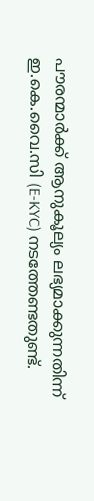പൗരന്മാർക്ക് ആനുകൂല്യം ലഭ്യമാക്കുന്നതിന്ന് ഇ.കെ.വൈ.സി (E-KYC) നടത്തേണ്ടതുണ്ട്.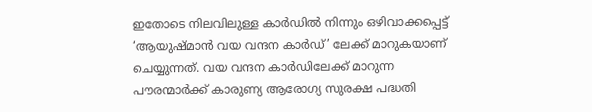ഇതോടെ നിലവിലുള്ള കാർഡില്‍ നിന്നും ഒഴിവാക്കപ്പെട്ട് ‘ആയുഷ്‌മാൻ വയ വന്ദന കാർഡ്’ ലേക്ക് മാറുകയാണ് ചെയ്യുന്നത്. വയ വന്ദന കാർഡിലേക്ക് മാറുന്ന പൗരന്മാർക്ക് കാരുണ്യ ആരോഗ്യ സുരക്ഷ പദ്ധതി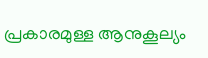പ്രകാരമുള്ള ആനുകൂല്യം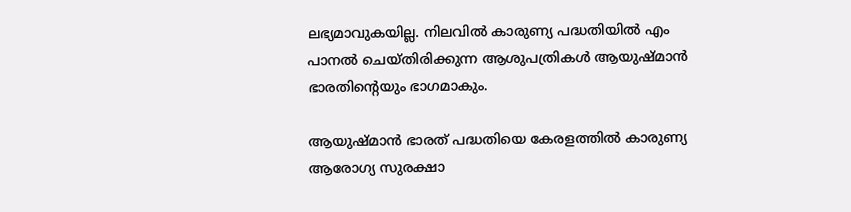ലഭ്യമാവുകയില്ല. നിലവില്‍ കാരുണ്യ പദ്ധതിയില്‍ എം പാനല്‍ ചെയ്തിരിക്കുന്ന ആശുപത്രികള്‍ ആയുഷ്മാൻ ഭാരതിന്റെയും ഭാഗമാകും.

ആയുഷ്മാൻ ഭാരത് പദ്ധതിയെ കേരളത്തില്‍ കാരുണ്യ ആരോഗ്യ സുരക്ഷാ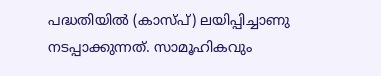പദ്ധതിയില്‍ (കാസ്പ്) ലയിപ്പിച്ചാണു നടപ്പാക്കുന്നത്. സാമൂഹികവും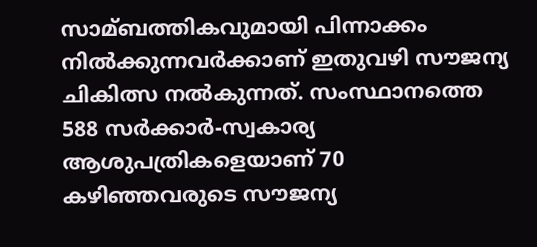സാമ്ബത്തികവുമായി പിന്നാക്കം നില്‍ക്കുന്നവർക്കാണ് ഇതുവഴി സൗജന്യ ചികിത്സ നല്‍കുന്നത്. സംസ്ഥാനത്തെ 588 സര്‍ക്കാര്‍-സ്വകാര്യ ആശുപത്രികളെയാണ് 70 കഴിഞ്ഞവരുടെ സൗജന്യ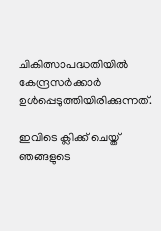ചികിത്സാപദ്ധതിയില്‍ കേന്ദ്രസര്‍ക്കാര്‍ ഉള്‍പ്പെടുത്തിയിരിക്കുന്നത്.

ഇവിടെ ക്ലിക്ക് ചെയ്ത് ഞങ്ങളുടെ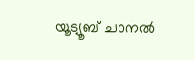യൂട്യൂബ് ചാനൽ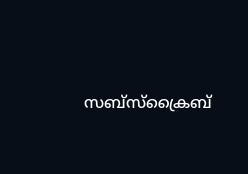സബ്സ്ക്രൈബ്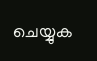ചെയ്യുക